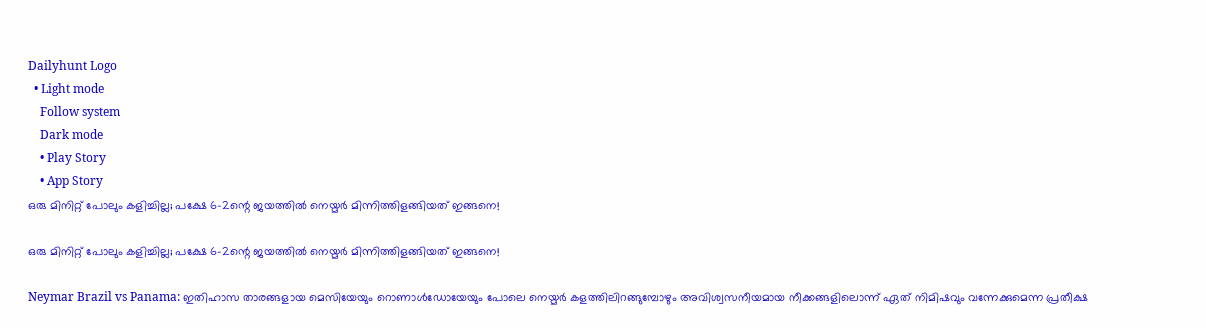Dailyhunt Logo
  • Light mode
    Follow system
    Dark mode
    • Play Story
    • App Story
ഒരു മിനിറ്റ് പോലും കളിച്ചില്ല; പക്ഷേ 6-2ന്റെ ജയത്തില്‍ നെയ്മര്‍ മിന്നിത്തിളങ്ങിയത് ഇങ്ങനെ!

ഒരു മിനിറ്റ് പോലും കളിച്ചില്ല; പക്ഷേ 6-2ന്റെ ജയത്തില്‍ നെയ്മര്‍ മിന്നിത്തിളങ്ങിയത് ഇങ്ങനെ!

Neymar Brazil vs Panama: ഇതിഹാസ താരങ്ങളായ മെസിയേയും റൊണാള്‍ഡോയേയും പോലെ നെയ്മർ കളത്തിലിറങ്ങുമ്പോഴും അവിശ്വസനീയമായ നീക്കങ്ങളിലൊന്ന് ഏത് നിമിഷവും വന്നേക്കുമെന്ന പ്രതീക്ഷ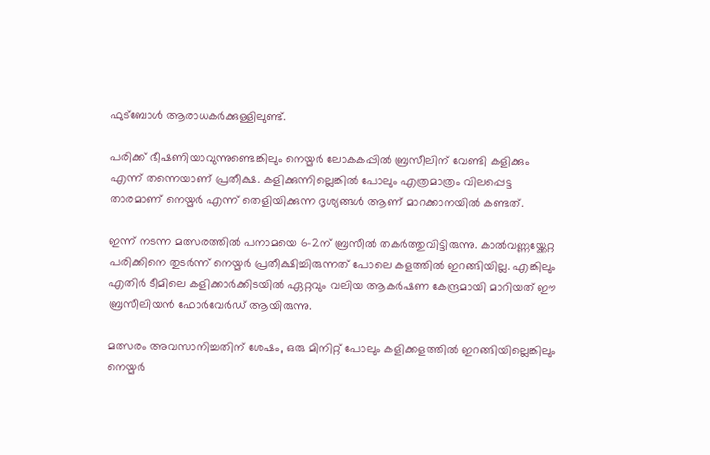ഫുട്ബോള്‍ ആരാധകർക്കുള്ളിലുണ്ട്.

പരിക്ക് ഭീഷണിയാവുന്നുണ്ടെങ്കിലും നെയ്മർ ലോകകപ്പില്‍ ബ്രസീലിന് വേണ്ടി കളിക്കും എന്ന് തന്നെയാണ് പ്രതീക്ഷ. കളിക്കുന്നില്ലെങ്കില്‍ പോലും എത്രമാത്രം വിലപ്പെട്ട താരമാണ് നെയ്മർ എന്ന് തെളിയിക്കുന്ന ദൃശ്യങ്ങള്‍ ആണ് മാറക്കാനയില്‍ കണ്ടത്.

ഇന്ന് നടന്ന മത്സരത്തില്‍ പനാമയെ 6-2ന് ബ്രസീല്‍ തകർത്തുവിട്ടിരുന്നു. കാല്‍വണ്ണയ്ക്കേറ്റ പരിക്കിനെ തുടർന്ന് നെയ്മർ പ്രതീക്ഷിച്ചിരുന്നത് പോലെ കളത്തില്‍ ഇറങ്ങിയില്ല. എങ്കിലും എതിർ ടീമിലെ കളിക്കാർക്കിടയില്‍ ഏറ്റവും വലിയ ആകർഷണ കേന്ദ്രമായി മാറിയത് ഈ ബ്രസീലിയൻ ഫോർവേർഡ് ആയിരുന്നു.

മത്സരം അവസാനിച്ചതിന് ശേഷം, ഒരു മിനിറ്റ് പോലും കളിക്കളത്തില്‍ ഇറങ്ങിയില്ലെങ്കിലും നെയ്മർ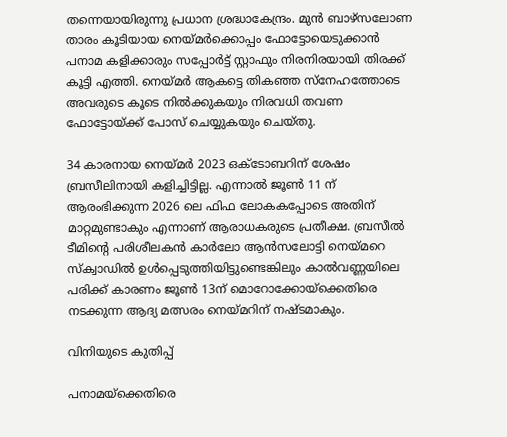തന്നെയായിരുന്നു പ്രധാന ശ്രദ്ധാകേന്ദ്രം. മുൻ ബാഴ്‌സലോണ താരം കൂടിയായ നെയ്മർക്കൊപ്പം ഫോട്ടോയെടുക്കാൻ പനാമ കളിക്കാരും സപ്പോർട്ട് സ്റ്റാഫും നിരനിരയായി തിരക്ക് കൂട്ടി എത്തി. നെയ്മർ ആകട്ടെ തികഞ്ഞ സ്നേഹത്തോടെ അവരുടെ കൂടെ നില്‍ക്കുകയും നിരവധി തവണ ഫോട്ടോയ്ക്ക് പോസ് ചെയ്യുകയും ചെയ്തു.

34 കാരനായ നെയ്മർ 2023 ഒക്ടോബറിന് ശേഷം ബ്രസീലിനായി കളിച്ചിട്ടില്ല. എന്നാല്‍ ജൂണ്‍ 11 ന് ആരംഭിക്കുന്ന 2026 ലെ ഫിഫ ലോകകപ്പോടെ അതിന് മാറ്റമുണ്ടാകും എന്നാണ് ആരാധകരുടെ പ്രതീക്ഷ. ബ്രസീല്‍ ടീമിന്റെ പരിശീലകൻ കാർലോ ആൻസലോട്ടി നെയ്മറെ സ്ക്വാഡില്‍ ഉള്‍പ്പെടുത്തിയിട്ടുണ്ടെങ്കിലും കാല്‍വണ്ണയിലെ പരിക്ക് കാരണം ജൂണ്‍ 13ന് മൊറോക്കോയ്‌ക്കെതിരെ നടക്കുന്ന ആദ്യ മത്സരം നെയ്മറിന് നഷ്ടമാകും.

വിനിയുടെ കുതിപ്പ്

പനാമയ്ക്കെതിരെ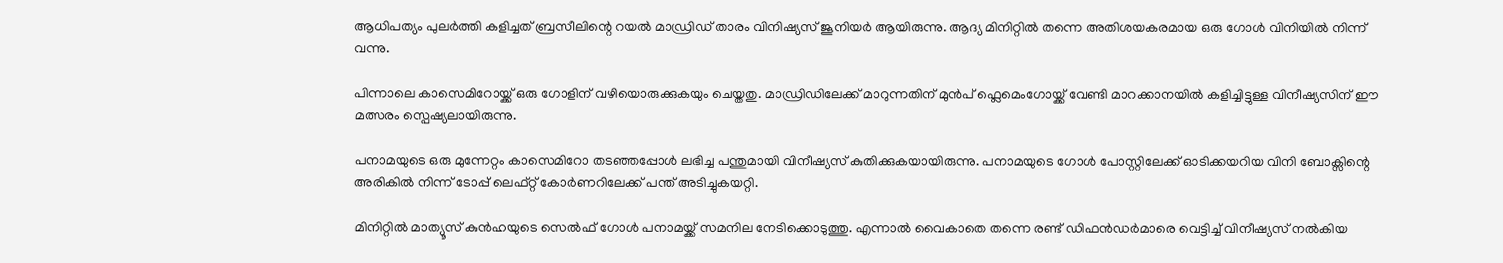ആധിപത്യം പുലർത്തി കളിച്ചത് ബ്രസീലിന്റെ റയല്‍ മാഡ്രിഡ് താരം വിനിഷ്യസ് ജൂനിയർ ആയിരുന്നു. ആദ്യ മിനിറ്റില്‍ തന്നെ അതിശയകരമായ ഒരു ഗോള്‍ വിനിയില്‍ നിന്ന് വന്നു.

പിന്നാലെ കാസെമിറോയ്ക്ക് ഒരു ഗോളിന് വഴിയൊരുക്കുകയും ചെയ്തതു. മാഡ്രിഡിലേക്ക് മാറുന്നതിന് മുൻപ് ഫ്ലെമെംഗോയ്ക്ക് വേണ്ടി മാറക്കാനയില്‍ കളിച്ചിട്ടുള്ള വിനീഷ്യസിന് ഈ മത്സരം സ്പെഷ്യലായിരുന്നു.

പനാമയുടെ ഒരു മുന്നേറ്റം കാസെമിറോ തടഞ്ഞപ്പോള്‍ ലഭിച്ച പന്തുമായി വിനീഷ്യസ് കുതിക്കുകയായിരുന്നു. പനാമയുടെ ഗോള്‍ പോസ്റ്റിലേക്ക് ഓടിക്കയറിയ വിനി ബോക്സിന്റെ അരികില്‍ നിന്ന് ടോപ്പ് ലെഫ്റ്റ് കോർണറിലേക്ക് പന്ത് അടിച്ചുകയറ്റി.

മിനിറ്റില്‍ മാത്യൂസ് കുൻഹയുടെ സെല്‍ഫ് ഗോള്‍ പനാമയ്ക്ക് സമനില നേടിക്കൊടുത്തു. എന്നാല്‍ വൈകാതെ തന്നെ രണ്ട് ഡിഫൻഡർമാരെ വെട്ടിച്ച്‌ വിനീഷ്യസ് നല്‍കിയ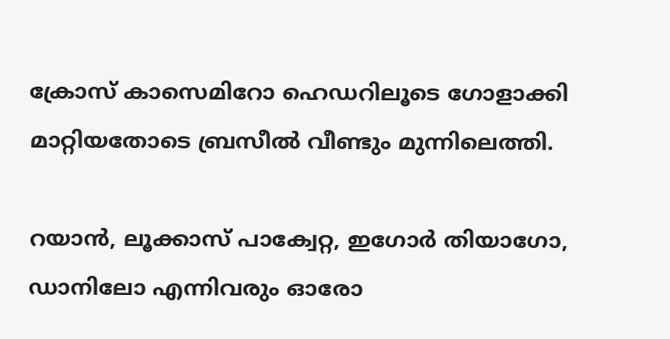ക്രോസ് കാസെമിറോ ഹെഡറിലൂടെ ഗോളാക്കി മാറ്റിയതോടെ ബ്രസീല്‍ വീണ്ടും മുന്നിലെത്തി.

റയാൻ, ലൂക്കാസ് പാക്വേറ്റ, ഇഗോർ തിയാഗോ, ഡാനിലോ എന്നിവരും ഓരോ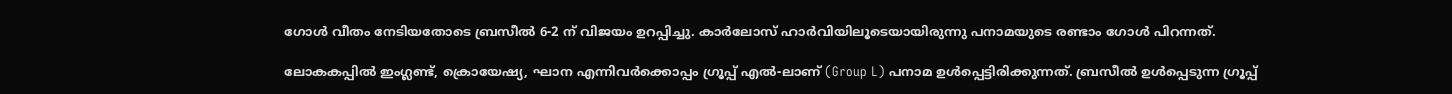ഗോള്‍ വീതം നേടിയതോടെ ബ്രസീല്‍ 6-2 ന് വിജയം ഉറപ്പിച്ചു. കാർലോസ് ഹാർവിയിലൂടെയായിരുന്നു പനാമയുടെ രണ്ടാം ഗോള്‍ പിറന്നത്.

ലോകകപ്പില്‍ ഇംഗ്ലണ്ട്, ക്രൊയേഷ്യ, ഘാന എന്നിവർക്കൊപ്പം ഗ്രൂപ്പ് എല്‍-ലാണ് (Group L) പനാമ ഉള്‍പ്പെട്ടിരിക്കുന്നത്. ബ്രസീല്‍ ഉള്‍പ്പെടുന്ന ഗ്രൂപ്പ്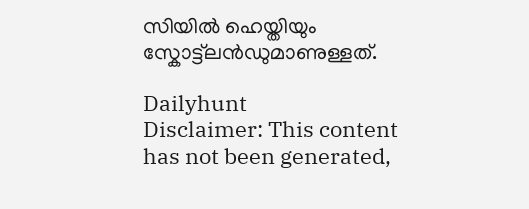സിയില്‍ ഹെയ്തിയും സ്കോട്ട്‌ലൻഡുമാണുള്ളത്.

Dailyhunt
Disclaimer: This content has not been generated,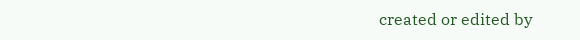created or edited by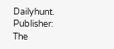Dailyhunt. Publisher: The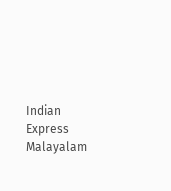Indian Express Malayalam